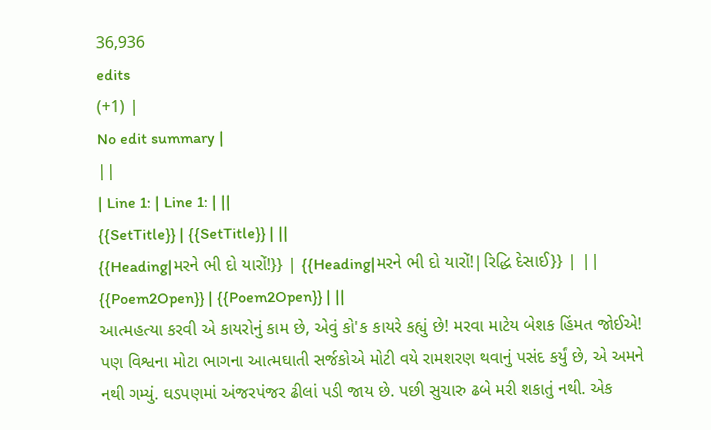36,936
edits
(+1) |
No edit summary |
||
| Line 1: | Line 1: | ||
{{SetTitle}} | {{SetTitle}} | ||
{{Heading|મરને ભી દો યારોં!}} | {{Heading|મરને ભી દો યારોં!|રિદ્ધિ દેસાઈ}} | ||
{{Poem2Open}} | {{Poem2Open}} | ||
આત્મહત્યા કરવી એ કાયરોનું કામ છે, એવું કો'ક કાયરે કહ્યું છે! મરવા માટેય બેશક હિંમત જોઈએ! પણ વિશ્વના મોટા ભાગના આત્મઘાતી સર્જકોએ મોટી વયે રામશરણ થવાનું પસંદ કર્યું છે, એ અમને નથી ગમ્યું. ઘડપણમાં અંજરપંજર ઢીલાં પડી જાય છે. પછી સુચારુ ઢબે મરી શકાતું નથી. એક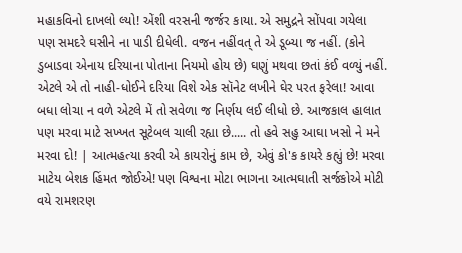મહાકવિનો દાખલો લ્યો! એંશી વરસની જર્જર કાયા. એ સમુદ્રને સોંપવા ગયેલા પણ સમદરે ઘસીને ના પાડી દીધેલી. વજન નહીંવત્ તે એ ડૂબ્યા જ નહીં. (કોને ડુબાડવા એનાય દરિયાના પોતાના નિયમો હોય છે) ઘણું મથવા છતાં કંઈ વળ્યું નહીં. એટલે એ તો નાહી-ધોઈને દરિયા વિશે એક સૉનેટ લખીને ઘેર પરત ફરેલા! આવા બધા લોચા ન વળે એટલે મેં તો સવેળા જ નિર્ણય લઈ લીધો છે. આજકાલ હાલાત પણ મરવા માટે સખ્ખત સૂટેબલ ચાલી રહ્યા છે..... તો હવે સહુ આઘા ખસો ને મને મરવા દો! | આત્મહત્યા કરવી એ કાયરોનું કામ છે, એવું કો'ક કાયરે કહ્યું છે! મરવા માટેય બેશક હિંમત જોઈએ! પણ વિશ્વના મોટા ભાગના આત્મઘાતી સર્જકોએ મોટી વયે રામશરણ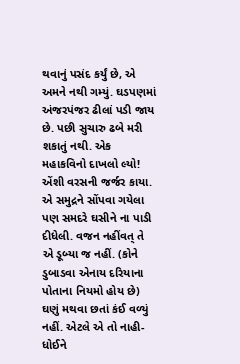થવાનું પસંદ કર્યું છે, એ અમને નથી ગમ્યું. ઘડપણમાં અંજરપંજર ઢીલાં પડી જાય છે. પછી સુચારુ ઢબે મરી શકાતું નથી. એક મહાકવિનો દાખલો લ્યો! એંશી વરસની જર્જર કાયા. એ સમુદ્રને સોંપવા ગયેલા પણ સમદરે ઘસીને ના પાડી દીધેલી. વજન નહીંવત્ તે એ ડૂબ્યા જ નહીં. (કોને ડુબાડવા એનાય દરિયાના પોતાના નિયમો હોય છે) ઘણું મથવા છતાં કંઈ વળ્યું નહીં. એટલે એ તો નાહી-ધોઈને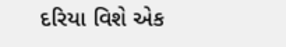દરિયા વિશે એક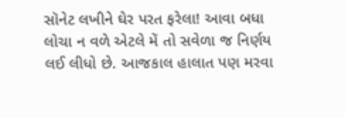સૉનેટ લખીને ઘેર પરત ફરેલા! આવા બધા લોચા ન વળે એટલે મેં તો સવેળા જ નિર્ણય લઈ લીધો છે. આજકાલ હાલાત પણ મરવા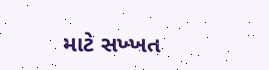માટે સખ્ખત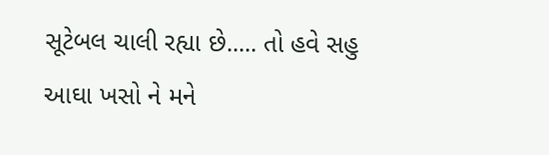સૂટેબલ ચાલી રહ્યા છે..... તો હવે સહુ આઘા ખસો ને મને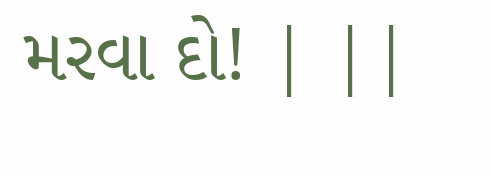મરવા દો! | ||